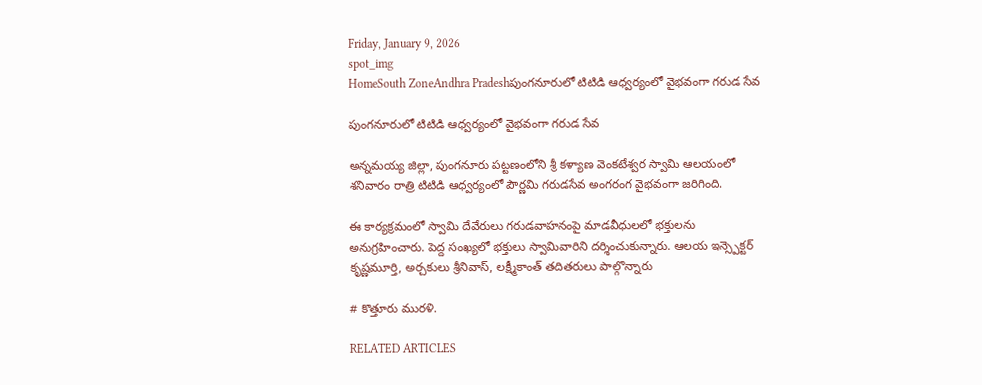Friday, January 9, 2026
spot_img
HomeSouth ZoneAndhra Pradeshపుంగనూరులో టిటిడి ఆధ్వర్యంలో వైభవంగా గరుడ సేవ

పుంగనూరులో టిటిడి ఆధ్వర్యంలో వైభవంగా గరుడ సేవ

అన్నమయ్య జిల్లా, పుంగనూరు పట్టణంలోని శ్రీ కళ్యాణ వెంకటేశ్వర స్వామి ఆలయంలో శనివారం రాత్రి టిటిడి ఆధ్వర్యంలో పౌర్ణమి గరుడసేవ అంగరంగ వైభవంగా జరిగింది.

ఈ కార్యక్రమంలో స్వామి దేవేరులు గరుడవాహనంపై మాడవీధులలో భక్తులను అనుగ్రహించారు. పెద్ద సంఖ్యలో భక్తులు స్వామివారిని దర్శించుకున్నారు. ఆలయ ఇన్స్పెక్టర్ కృష్ణమూర్తి, అర్చకులు శ్రీనివాస్, లక్ష్మీకాంత్ తదితరులు పాల్గొన్నారు

# కొత్తూరు మురళి.

RELATED ARTICLES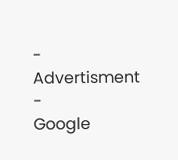- Advertisment -
Google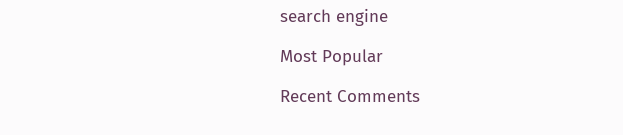search engine

Most Popular

Recent Comments